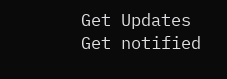Get Updates
Get notified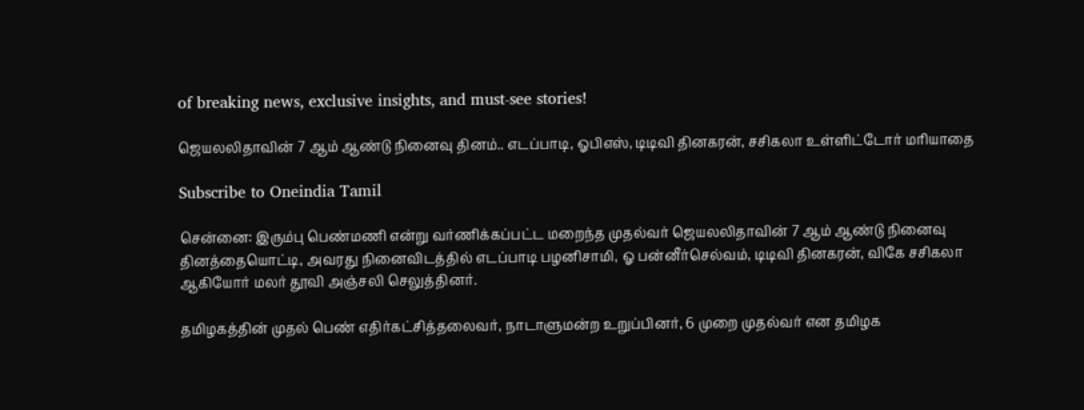of breaking news, exclusive insights, and must-see stories!

ஜெயலலிதாவின் 7 ஆம் ஆண்டு நினைவு தினம்.. எடப்பாடி, ஓபிஎஸ், டிடிவி தினகரன், சசிகலா உள்ளிட்டோர் மரியாதை

Subscribe to Oneindia Tamil

சென்னை: இரும்பு பெண்மணி என்று வர்ணிக்கப்பட்ட மறைந்த முதல்வர் ஜெயலலிதாவின் 7 ஆம் ஆண்டு நினைவு தினத்தையொட்டி, அவரது நினைவிடத்தில் எடப்பாடி பழனிசாமி, ஓ பன்னீர்செல்வம், டிடிவி தினகரன், விகே சசிகலா ஆகியோர் மலர் தூவி அஞ்சலி செலுத்தினர்.

தமிழகத்தின் முதல் பெண் எதிர்கட்சித்தலைவர், நாடாளுமன்ற உறுப்பினர், 6 முறை முதல்வர் என தமிழக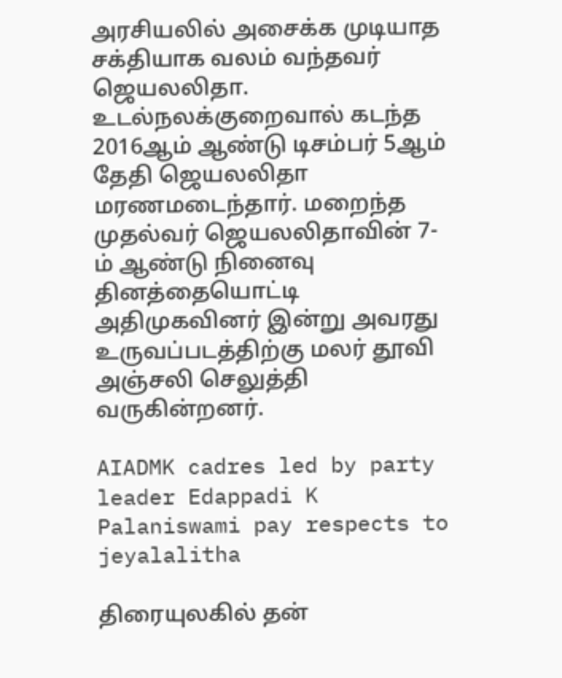அரசியலில் அசைக்க முடியாத சக்தியாக வலம் வந்தவர் ஜெயலலிதா. உடல்நலக்குறைவால் கடந்த 2016ஆம் ஆண்டு டிசம்பர் 5ஆம் தேதி ஜெயலலிதா மரணமடைந்தார். மறைந்த முதல்வர் ஜெயலலிதாவின் 7-ம் ஆண்டு நினைவு தினத்தையொட்டி அதிமுகவினர் இன்று அவரது உருவப்படத்திற்கு மலர் தூவி அஞ்சலி செலுத்தி வருகின்றனர்.

AIADMK cadres led by party leader Edappadi K Palaniswami pay respects to jeyalalitha

திரையுலகில் தன்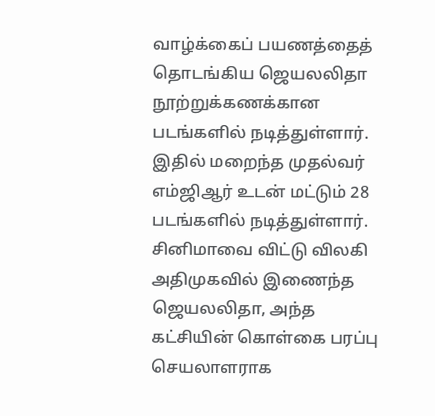வாழ்க்கைப் பயணத்தைத் தொடங்கிய ஜெயலலிதா நூற்றுக்கணக்கான படங்களில் நடித்துள்ளார். இதில் மறைந்த முதல்வர் எம்ஜிஆர் உடன் மட்டும் 28 படங்களில் நடித்துள்ளார். சினிமாவை விட்டு விலகி அதிமுகவில் இணைந்த ஜெயலலிதா, அந்த கட்சியின் கொள்கை பரப்பு செயலாளராக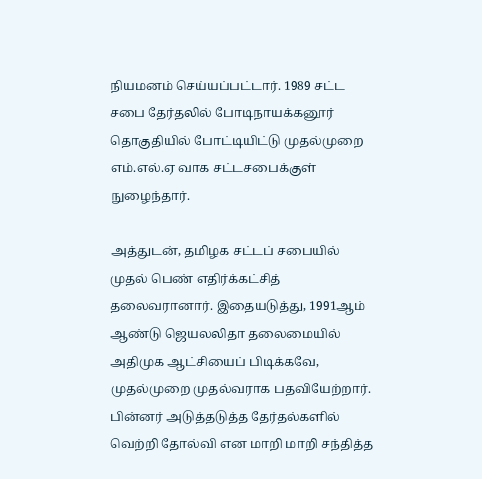நியமனம் செய்யப்பட்டார். 1989 சட்ட சபை தேர்தலில் போடிநாயக்கனூர் தொகுதியில் போட்டியிட்டு முதல்முறை எம்.எல்.ஏ வாக சட்டசபைக்குள் நுழைந்தார்.

அத்துடன், தமிழக சட்டப் சபையில் முதல் பெண் எதிர்க்கட்சித் தலைவரானார். இதையடுத்து, 1991ஆம் ஆண்டு ஜெயலலிதா தலைமையில் அதிமுக ஆட்சியைப் பிடிக்கவே, முதல்முறை முதல்வராக பதவியேற்றார். பின்னர் அடுத்தடுத்த தேர்தல்களில் வெற்றி தோல்வி என மாறி மாறி சந்தித்த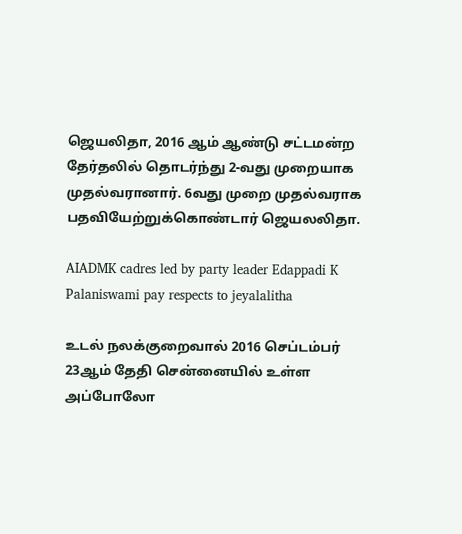ஜெயலிதா, 2016 ஆம் ஆண்டு சட்டமன்ற தேர்தலில் தொடர்ந்து 2-வது முறையாக முதல்வரானார். 6வது முறை முதல்வராக பதவியேற்றுக்கொண்டார் ஜெயலலிதா.

AIADMK cadres led by party leader Edappadi K Palaniswami pay respects to jeyalalitha

உடல் நலக்குறைவால் 2016 செப்டம்பர் 23ஆம் தேதி சென்னையில் உள்ள அப்போலோ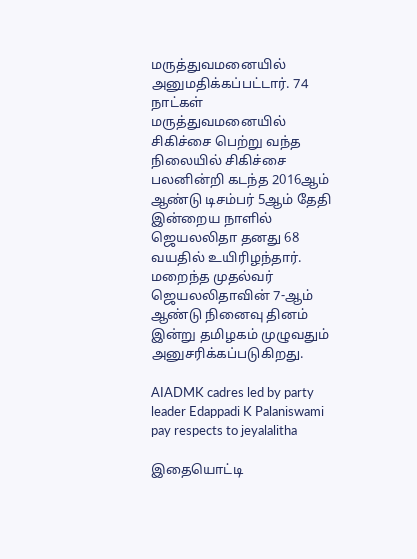மருத்துவமனையில் அனுமதிக்கப்பட்டார். 74 நாட்கள் மருத்துவமனையில் சிகிச்சை பெற்று வந்த நிலையில் சிகிச்சை பலனின்றி கடந்த 2016ஆம் ஆண்டு டிசம்பர் 5ஆம் தேதி இன்றைய நாளில் ஜெயலலிதா தனது 68 வயதில் உயிரிழந்தார். மறைந்த முதல்வர் ஜெயலலிதாவின் 7-ஆம் ஆண்டு நினைவு தினம் இன்று தமிழகம் முழுவதும் அனுசரிக்கப்படுகிறது.

AIADMK cadres led by party leader Edappadi K Palaniswami pay respects to jeyalalitha

இதையொட்டி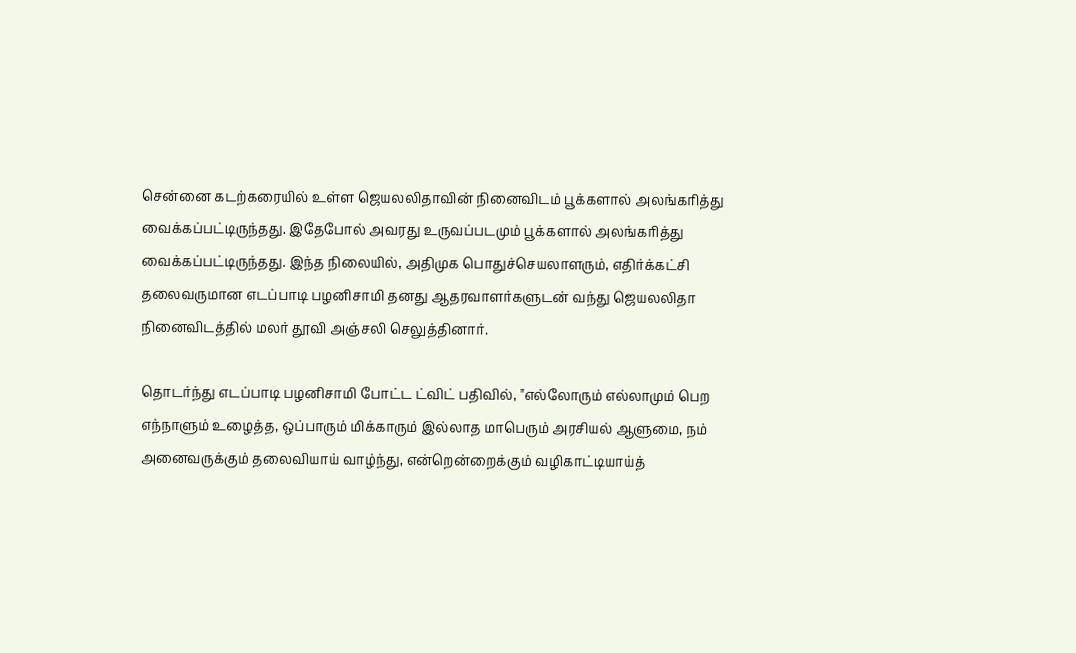சென்னை கடற்கரையில் உள்ள ஜெயலலிதாவின் நினைவிடம் பூக்களால் அலங்கரித்து வைக்கப்பட்டிருந்தது. இதேபோல் அவரது உருவப்படமும் பூக்களால் அலங்கரித்து வைக்கப்பட்டிருந்தது. இந்த நிலையில், அதிமுக பொதுச்செயலாளரும், எதிர்க்கட்சி தலைவருமான எடப்பாடி பழனிசாமி தனது ஆதரவாளர்களுடன் வந்து ஜெயலலிதா நினைவிடத்தில் மலர் தூவி அஞ்சலி செலுத்தினார்.

தொடர்ந்து எடப்பாடி பழனிசாமி போட்ட ட்விட் பதிவில், "எல்லோரும் எல்லாமும் பெற எந்நாளும் உழைத்த, ஒப்பாரும் மிக்காரும் இல்லாத மாபெரும் அரசியல் ஆளுமை, நம் அனைவருக்கும் தலைவியாய் வாழ்ந்து, என்றென்றைக்கும் வழிகாட்டியாய்த்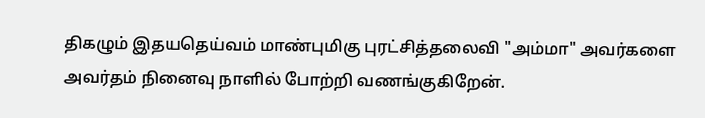திகழும் இதயதெய்வம் மாண்புமிகு புரட்சித்தலைவி "அம்மா" அவர்களை அவர்தம் நினைவு நாளில் போற்றி வணங்குகிறேன்.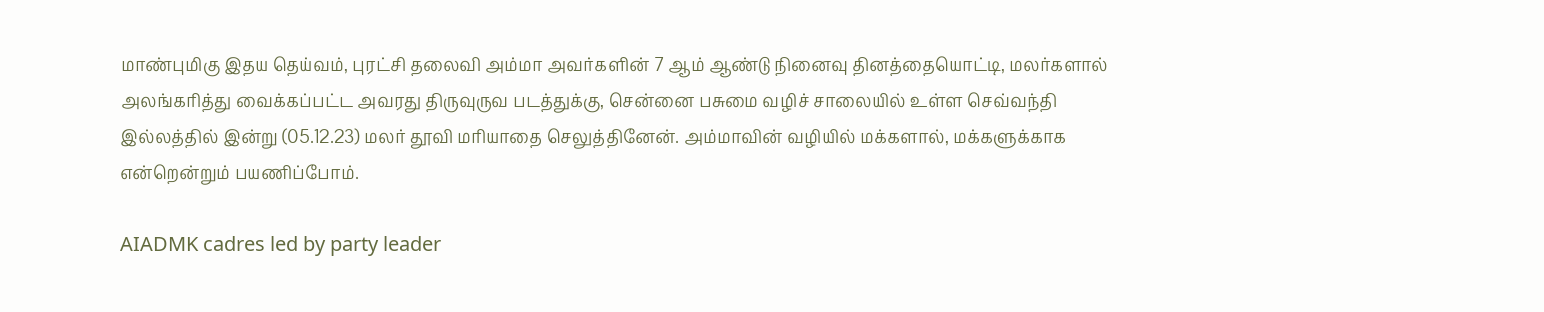மாண்புமிகு இதய தெய்வம், புரட்சி தலைவி அம்மா அவர்களின் 7 ஆம் ஆண்டு நினைவு தினத்தையொட்டி, மலர்களால் அலங்கரித்து வைக்கப்பட்ட அவரது திருவுருவ படத்துக்கு, சென்னை பசுமை வழிச் சாலையில் உள்ள செவ்வந்தி இல்லத்தில் இன்று (05.12.23) மலர் தூவி மரியாதை செலுத்தினேன். அம்மாவின் வழியில் மக்களால், மக்களுக்காக என்றென்றும் பயணிப்போம்.

AIADMK cadres led by party leader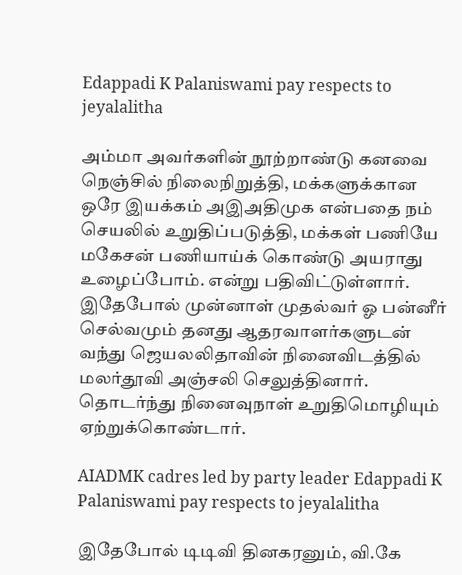Edappadi K Palaniswami pay respects to jeyalalitha

அம்மா அவர்களின் நூற்றாண்டு கனவை நெஞ்சில் நிலைநிறுத்தி, மக்களுக்கான ஒரே இயக்கம் அஇஅதிமுக என்பதை நம் செயலில் உறுதிப்படுத்தி, மக்கள் பணியே மகேசன் பணியாய்க் கொண்டு அயராது உழைப்போம். என்று பதிவிட்டுள்ளார். இதேபோல் முன்னாள் முதல்வர் ஓ பன்னீர் செல்வமும் தனது ஆதரவாளர்களுடன் வந்து ஜெயலலிதாவின் நினைவிடத்தில் மலர்தூவி அஞ்சலி செலுத்தினார். தொடர்ந்து நினைவுநாள் உறுதிமொழியும் ஏற்றுக்கொண்டார்.

AIADMK cadres led by party leader Edappadi K Palaniswami pay respects to jeyalalitha

இதேபோல் டிடிவி தினகரனும், வி.கே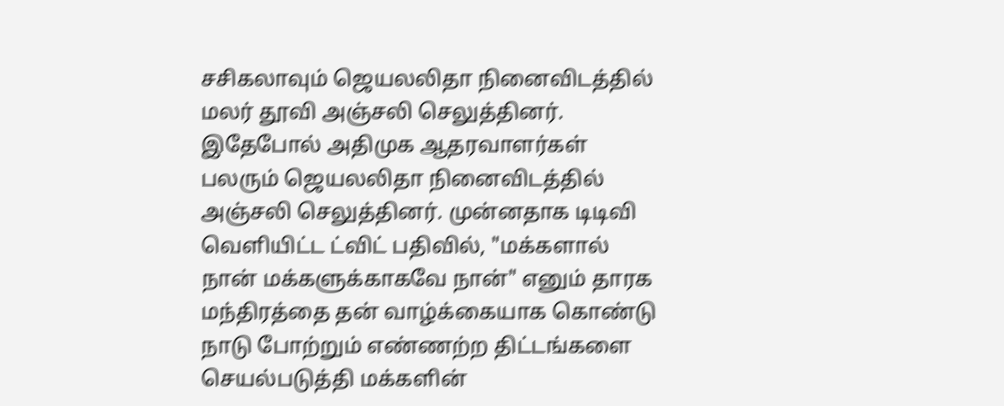சசிகலாவும் ஜெயலலிதா நினைவிடத்தில் மலர் தூவி அஞ்சலி செலுத்தினர். இதேபோல் அதிமுக ஆதரவாளர்கள் பலரும் ஜெயலலிதா நினைவிடத்தில் அஞ்சலி செலுத்தினர். முன்னதாக டிடிவி வெளியிட்ட ட்விட் பதிவில், "மக்களால் நான் மக்களுக்காகவே நான்" எனும் தாரக மந்திரத்தை தன் வாழ்க்கையாக கொண்டு நாடு போற்றும் எண்ணற்ற திட்டங்களை செயல்படுத்தி மக்களின்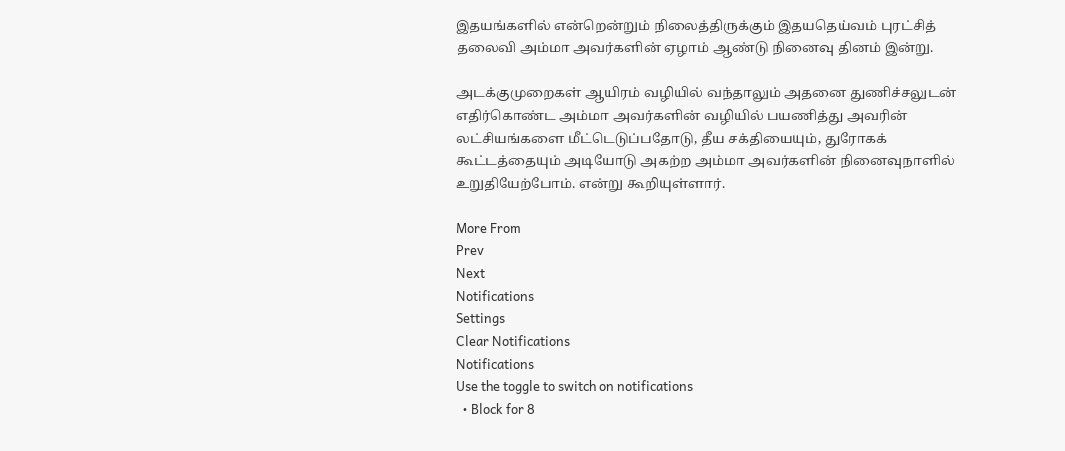இதயங்களில் என்றென்றும் நிலைத்திருக்கும் இதயதெய்வம் புரட்சித் தலைவி அம்மா அவர்களின் ஏழாம் ஆண்டு நினைவு தினம் இன்று.

அடக்குமுறைகள் ஆயிரம் வழியில் வந்தாலும் அதனை துணிச்சலுடன் எதிர்கொண்ட அம்மா அவர்களின் வழியில் பயணித்து அவரின் லட்சியங்களை மீட்டெடுப்பதோடு, தீய சக்தியையும், துரோகக் கூட்டத்தையும் அடியோடு அகற்ற அம்மா அவர்களின் நினைவுநாளில் உறுதியேற்போம். என்று கூறியுள்ளார்.

More From
Prev
Next
Notifications
Settings
Clear Notifications
Notifications
Use the toggle to switch on notifications
  • Block for 8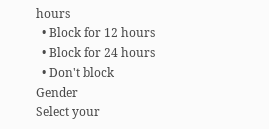hours
  • Block for 12 hours
  • Block for 24 hours
  • Don't block
Gender
Select your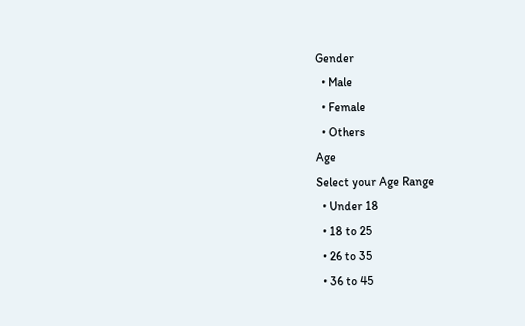Gender
  • Male
  • Female
  • Others
Age
Select your Age Range
  • Under 18
  • 18 to 25
  • 26 to 35
  • 36 to 45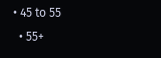• 45 to 55
  • 55+